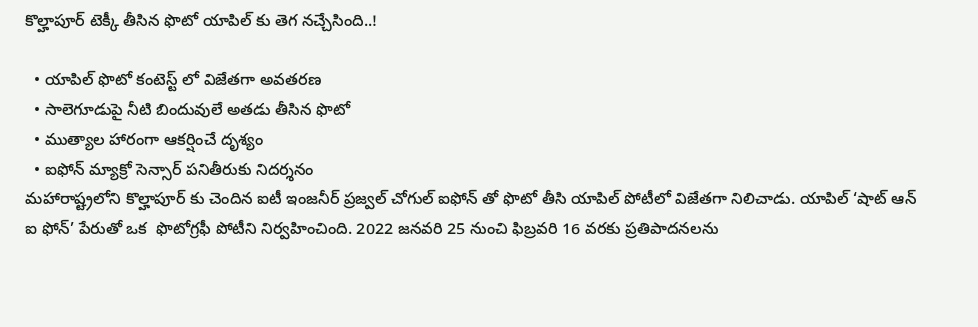కొల్హాపూర్ టెక్కీ తీసిన ఫొటో యాపిల్ కు తెగ నచ్చేసింది..!

  • యాపిల్ ఫొటో కంటెస్ట్ లో విజేతగా అవతరణ
  • సాలెగూడుపై నీటి బిందువులే అతడు తీసిన ఫొటో
  • ముత్యాల హారంగా ఆకర్షించే దృశ్యం
  • ఐఫోన్ మ్యాక్రో సెన్సార్ పనితీరుకు నిదర్శనం
మహారాష్ట్రలోని కొల్హాపూర్ కు చెందిన ఐటీ ఇంజనీర్ ప్రజ్వల్ చోగుల్ ఐఫోన్ తో ఫొటో తీసి యాపిల్ పోటీలో విజేతగా నిలిచాడు. యాపిల్ ‘షాట్ ఆన్ ఐ ఫోన్’ పేరుతో ఒక  ఫొటోగ్రఫీ పోటీని నిర్వహించింది. 2022 జనవరి 25 నుంచి ఫిబ్రవరి 16 వరకు ప్రతిపాదనలను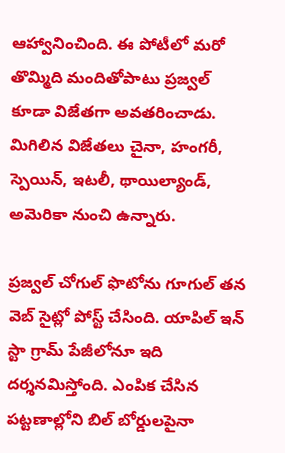ఆహ్వానించింది. ఈ పోటీలో మరో తొమ్మిది మందితోపాటు ప్రజ్వల్ కూడా విజేతగా అవతరించాడు. మిగిలిన విజేతలు చైనా, హంగరీ, స్పెయిన్, ఇటలీ, థాయిల్యాండ్, అమెరికా నుంచి ఉన్నారు.

ప్రజ్వల్ చోగుల్ ఫొటోను గూగుల్ తన వెబ్ సైట్లో పోస్ట్ చేసింది. యాపిల్ ఇన్ స్టా గ్రామ్ పేజీలోనూ ఇది దర్శనమిస్తోంది. ఎంపిక చేసిన పట్టణాల్లోని బిల్ బోర్డులపైనా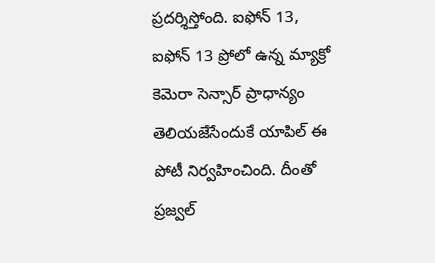ప్రదర్శిస్తోంది. ఐఫోన్ 13, ఐఫోన్ 13 ప్రోలో ఉన్న మ్యాక్రో కెమెరా సెన్సార్ ప్రాధాన్యం తెలియజేసేందుకే యాపిల్ ఈ పోటీ నిర్వహించింది. దీంతో ప్రజ్వల్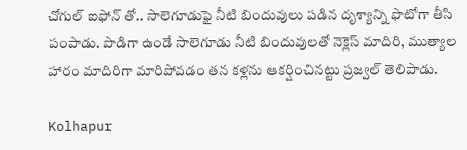చోగుల్ ఐఫోన్ తో.. సాలెగూడుఫై నీటి బిందువులు పడిన దృశ్యాన్ని ఫొటోగా తీసి పంపాడు. పొడిగా ఉండే సాలెగూడు నీటి బిందువులతో నెక్లెస్ మాదిరి, ముత్యాల హారం మాదిరిగా మారిపోవడం తన కళ్లను ఆకర్షించినట్టు ప్రజ్వల్ తెలిపాడు.

Kolhapur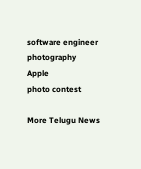software engineer
photography
Apple
photo contest

More Telugu News